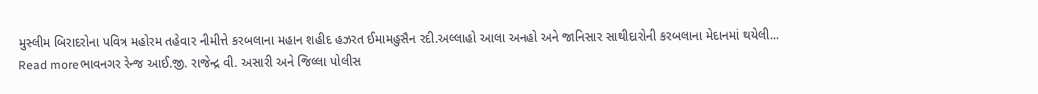મુસ્લીમ બિરાદરોના પવિત્ર મહોરમ તહેવાર નીમીત્તે કરબલાના મહાન શહીદ હઝરત ઈમામહુસૈન રદી.અલ્લાહો આલા અનહો અને જાનિસાર સાથીદારોની કરબલાના મેદાનમાં થયેલી...
Read moreભાવનગર રેન્જ આઈ.જી. રાજેન્દ્ર વી. અસારી અને જિલ્લા પોલીસ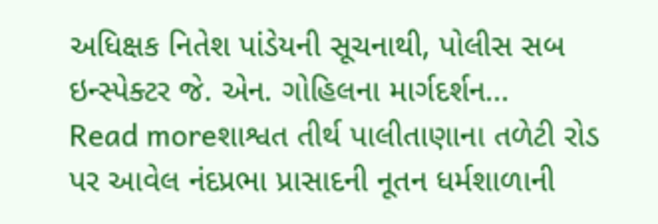અધિક્ષક નિતેશ પાંડેયની સૂચનાથી, પોલીસ સબ ઇન્સ્પેક્ટર જે. એન. ગોહિલના માર્ગદર્શન...
Read moreશાશ્વત તીર્થ પાલીતાણાના તળેટી રોડ પર આવેલ નંદપ્રભા પ્રાસાદની નૂતન ધર્મશાળાની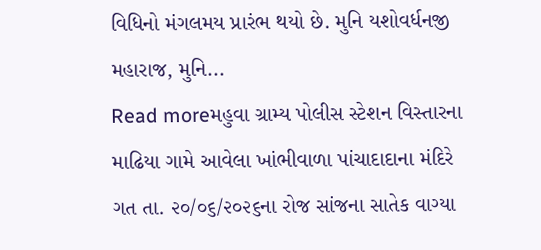વિધિનો મંગલમય પ્રારંભ થયો છે. મુનિ યશોવર્ધનજી મહારાજ, મુનિ...
Read moreમહુવા ગ્રામ્ય પોલીસ સ્ટેશન વિસ્તારના માઢિયા ગામે આવેલા ખાંભીવાળા પાંચાદાદાના મંદિરે ગત તા. ૨૦/૦૬/૨૦૨૬ના રોજ સાંજના સાતેક વાગ્યા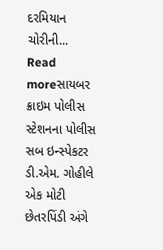દરમિયાન ચોરીની...
Read moreસાયબર ક્રાઇમ પોલીસ સ્ટેશનના પોલીસ સબ ઇન્સ્પેકટર ડી.એમ. ગોહીલે એક મોટી છેતરપિંડી અંગે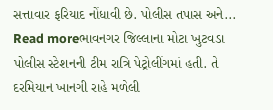સત્તાવાર ફરિયાદ નોંધાવી છે. પોલીસ તપાસ અને...
Read moreભાવનગર જિલ્લાના મોટા ખુટવડા પોલીસ સ્ટેશનની ટીમ રાત્રિ પેટ્રોલીંગમાં હતી. તે દરમિયાન ખાનગી રાહે મળેલી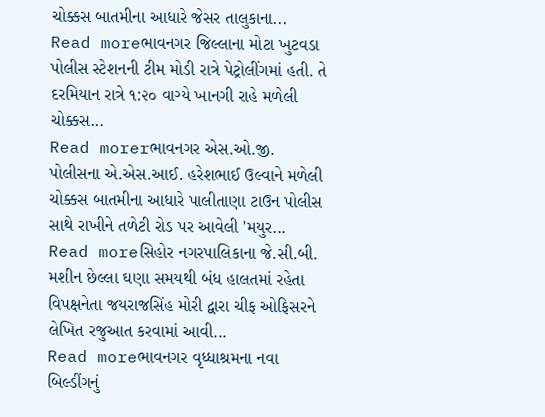ચોક્કસ બાતમીના આધારે જેસર તાલુકાના...
Read moreભાવનગર જિલ્લાના મોટા ખુટવડા પોલીસ સ્ટેશનની ટીમ મોડી રાત્રે પેટ્રોલીંગમાં હતી. તે દરમિયાન રાત્રે ૧:૨૦ વાગ્યે ખાનગી રાહે મળેલી ચોક્કસ...
Read morerભાવનગર એસ.ઓ.જી. પોલીસના એ.એસ.આઈ. હરેશભાઈ ઉલ્વાને મળેલી ચોક્કસ બાતમીના આધારે પાલીતાણા ટાઉન પોલીસ સાથે રાખીને તળેટી રોડ પર આવેલી 'મયુર...
Read moreસિહોર નગરપાલિકાના જે.સી.બી. મશીન છેલ્લા ઘણા સમયથી બંધ હાલતમાં રહેતા વિપક્ષનેતા જયરાજસિંહ મોરી દ્વારા ચીફ ઓફિસરને લેખિત રજુઆત કરવામાં આવી...
Read moreભાવનગર વૃધ્ધાશ્રમના નવા બિલ્ડીંગનું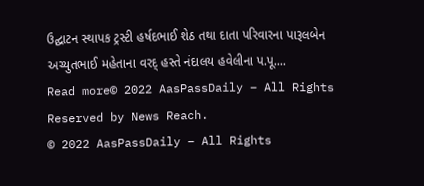ઉદ્ઘાટન સ્થાપક ટ્રસ્ટી હર્ષદભાઈ શેઠ તથા દાતા પરિવારના પારૂલબેન અચ્યુતભાઈ મહેતાના વરદ્ હસ્તે નંદાલય હવેલીના પ.પૂ....
Read more© 2022 AasPassDaily – All Rights Reserved by News Reach.
© 2022 AasPassDaily – All Rights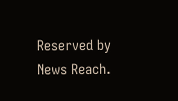Reserved by News Reach.